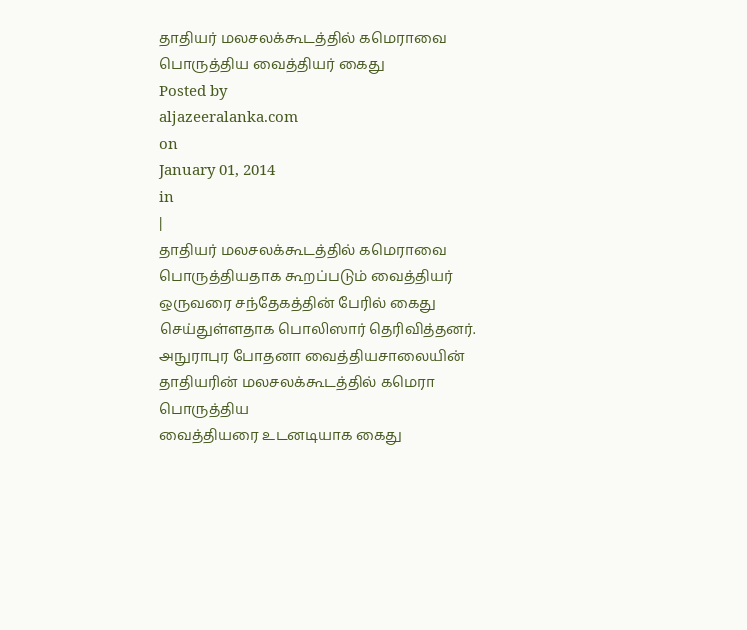தாதியர் மலசலக்கூடத்தில் கமெராவை பொருத்திய வைத்தியர் கைது
Posted by
aljazeeralanka.com
on
January 01, 2014
in
|
தாதியர் மலசலக்கூடத்தில் கமெராவை பொருத்தியதாக கூறப்படும் வைத்தியர்
ஒருவரை சந்தேகத்தின் பேரில் கைது செய்துள்ளதாக பொலிஸார் தெரிவித்தனர்.
அநுராபுர போதனா வைத்தியசாலையின் தாதியரின் மலசலக்கூடத்தில் கமெரா பொருத்திய
வைத்தியரை உடனடியாக கைது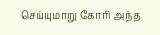செய்யுமாறு கோரி அந்த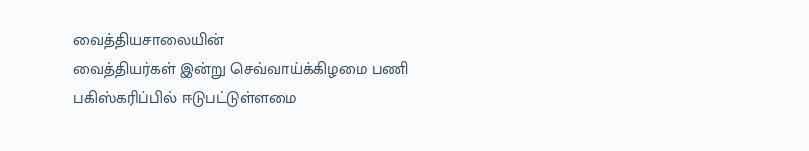வைத்தியசாலையின்
வைத்தியர்கள் இன்று செவ்வாய்க்கிழமை பணி பகிஸ்கரிப்பில் ஈடுபட்டுள்ளமை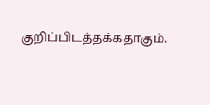குறிப்பிடத்தக்கதாகும்.